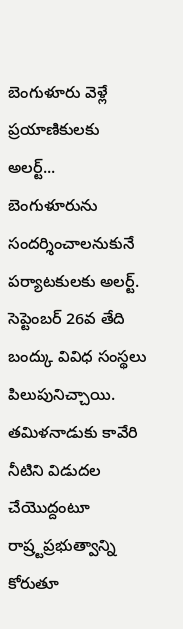బెంగుళూరు వెళ్లే ప్రయాణికులకు అలర్ట్...
బెంగుళూరును సందర్శించాలనుకునే పర్యాటకులకు అలర్ట్. సెప్టెంబర్ 26వ తేది బంద్కు వివిధ సంస్థలు పిలుపునిచ్చాయి. తమిళనాడుకు కావేరి నీటిని విడుదల చేయొద్దంటూ రాష్ర్టప్రభుత్వాన్ని కోరుతూ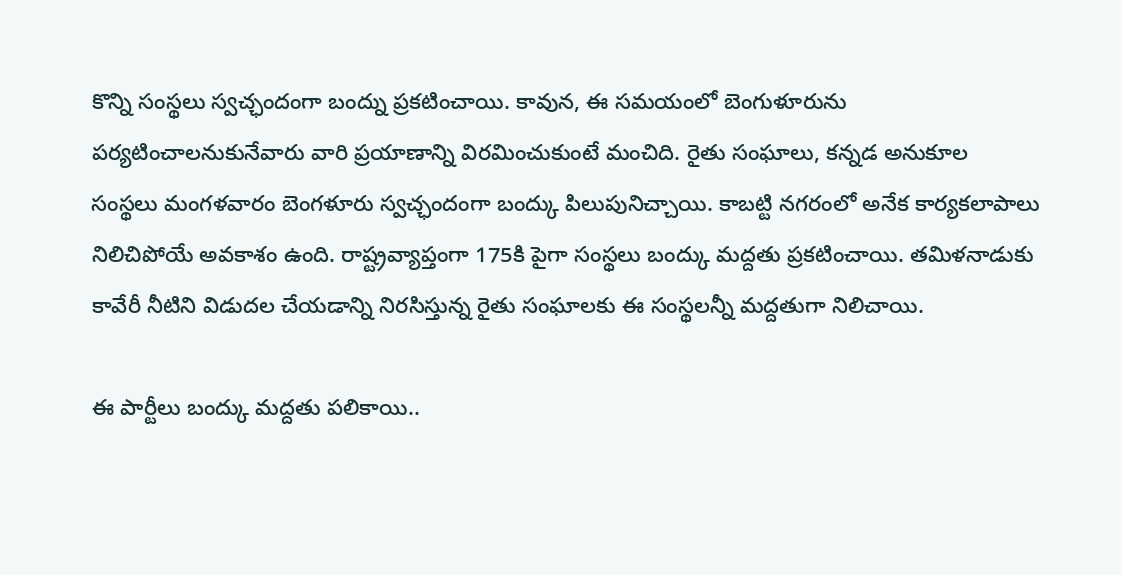కొన్ని సంస్థలు స్వచ్ఛందంగా బంద్ను ప్రకటించాయి. కావున, ఈ సమయంలో బెంగుళూరును పర్యటించాలనుకునేవారు వారి ప్రయాణాన్ని విరమించుకుంటే మంచిది. రైతు సంఘాలు, కన్నడ అనుకూల సంస్థలు మంగళవారం బెంగళూరు స్వచ్ఛందంగా బంద్కు పిలుపునిచ్చాయి. కాబట్టి నగరంలో అనేక కార్యకలాపాలు నిలిచిపోయే అవకాశం ఉంది. రాష్ట్రవ్యాప్తంగా 175కి పైగా సంస్థలు బంద్కు మద్దతు ప్రకటించాయి. తమిళనాడుకు కావేరీ నీటిని విడుదల చేయడాన్ని నిరసిస్తున్న రైతు సంఘాలకు ఈ సంస్థలన్నీ మద్దతుగా నిలిచాయి.

ఈ పార్టీలు బంద్కు మద్దతు పలికాయి..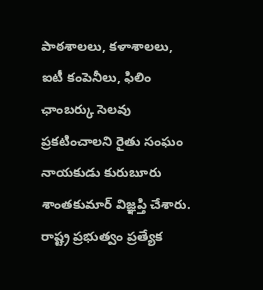పాఠశాలలు, కళాశాలలు, ఐటీ కంపెనీలు, ఫిలిం ఛాంబర్కు సెలవు ప్రకటించాలని రైతు సంఘం నాయకుడు కురుబూరు శాంతకుమార్ విజ్ఞప్తి చేశారు. రాష్ట్ర ప్రభుత్వం ప్రత్యేక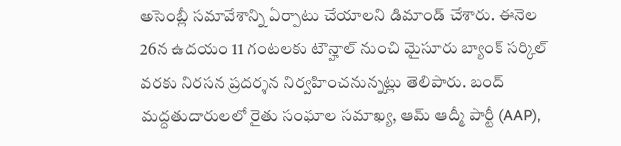అసెంబ్లీ సమావేశాన్ని ఏర్పాటు చేయాలని డిమాండ్ చేశారు. ఈనెల 26న ఉదయం 11 గంటలకు టౌన్హాల్ నుంచి మైసూరు బ్యాంక్ సర్కిల్ వరకు నిరసన ప్రదర్శన నిర్వహించనున్నట్లు తెలిపారు. బంద్ మద్దతుదారులలో రైతు సంఘాల సమాఖ్య, ఆమ్ ఆద్మీ పార్టీ (AAP),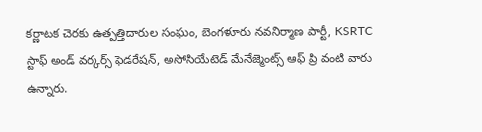కర్ణాటక చెరకు ఉత్పత్తిదారుల సంఘం, బెంగళూరు నవనిర్మాణ పార్టీ, KSRTC స్టాఫ్ అండ్ వర్కర్స్ ఫెడరేషన్, అసోసియేటెడ్ మేనేజ్మెంట్స్ ఆఫ్ ప్రి వంటి వారు ఉన్నారు.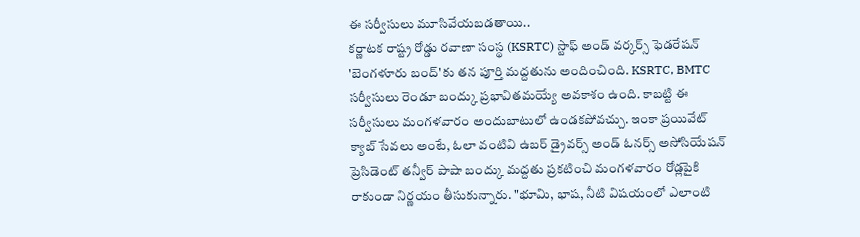ఈ సర్వీసులు మూసివేయబడతాయి..
కర్ణాటక రాష్ట్ర రోడ్డు రవాణా సంస్థ (KSRTC) స్టాఫ్ అండ్ వర్కర్స్ ఫెడరేషన్ 'బెంగళూరు బంద్'కు తన పూర్తి మద్దతును అందించింది. KSRTC, BMTC సర్వీసులు రెండూ బంద్కు ప్రభావితమయ్యే అవకాశం ఉంది. కాబట్టి ఈ సర్వీసులు మంగళవారం అందుబాటులో ఉండకపోవచ్చు. ఇంకా ప్రయివేట్ క్యాబ్ సేవలు అంటే, ఓలా వంటివి ఉబర్ డ్రైవర్స్ అండ్ ఓనర్స్ అసోసియేషన్ ప్రెసిడెంట్ తన్వీర్ పాషా బంద్కు మద్దతు ప్రకటించి మంగళవారం రోడ్లపైకి రాకుండా నిర్ణయం తీసుకున్నారు. "భూమి, భాష, నీటి విషయంలో ఎలాంటి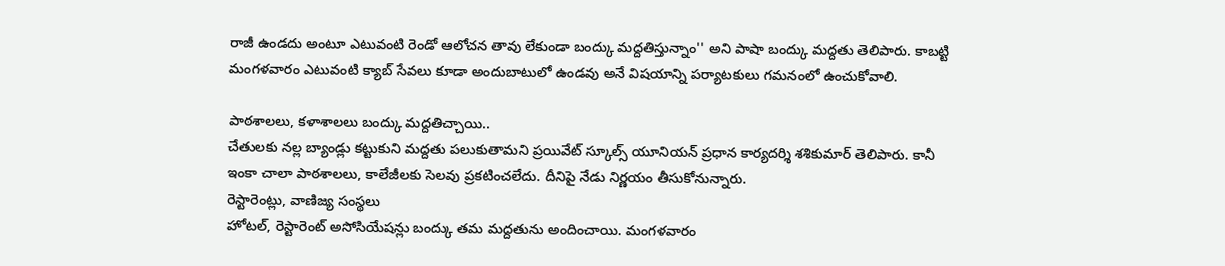రాజీ ఉండదు అంటూ ఎటువంటి రెండో ఆలోచన తావు లేకుండా బంద్కు మద్దతిస్తున్నాం'' అని పాషా బంద్కు మద్దతు తెలిపారు. కాబట్టి మంగళవారం ఎటువంటి క్యాబ్ సేవలు కూడా అందుబాటులో ఉండవు అనే విషయాన్ని పర్యాటకులు గమనంలో ఉంచుకోవాలి.

పాఠశాలలు, కళాశాలలు బంద్కు మద్దతిచ్చాయి..
చేతులకు నల్ల బ్యాండ్లు కట్టుకుని మద్దతు పలుకుతామని ప్రయివేట్ స్కూల్స్ యూనియన్ ప్రధాన కార్యదర్శి శశికుమార్ తెలిపారు. కానీ ఇంకా చాలా పాఠశాలలు, కాలేజీలకు సెలవు ప్రకటించలేదు. దీనిపై నేడు నిర్ణయం తీసుకోనున్నారు.
రెస్టారెంట్లు, వాణిజ్య సంస్థలు
హోటల్, రెస్టారెంట్ అసోసియేషన్లు బంద్కు తమ మద్దతును అందించాయి. మంగళవారం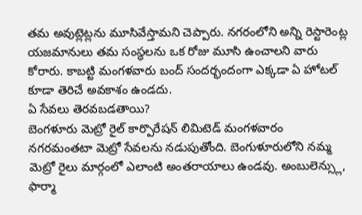తమ అవుట్లెట్లను మూసివేస్తామని చెప్పారు. నగరంలోని అన్ని రెస్టారెంట్ల యజమానులు తమ సంస్థలను ఒక రోజు మూసి ఉంచాలని వారు కోరారు. కాబట్టి మంగళవారు బంద్ సందర్భందంగా ఎక్కడా ఏ హోటల్ కూడా తెరిచే అవకాశం ఉండదు.
ఏ సేవలు తెరవబడతాయి?
బెంగళూరు మెట్రో రైల్ కార్పొరేషన్ లిమిటెడ్ మంగళవారం నగరమంతటా మెట్రో సేవలను నడుపుతోంది. బెంగుళూరులోని నమ్మ మెట్రో రైలు మార్గంలో ఎలాంటి అంతరాయాలు ఉండవు. అంబులెన్స్లు, ఫార్మా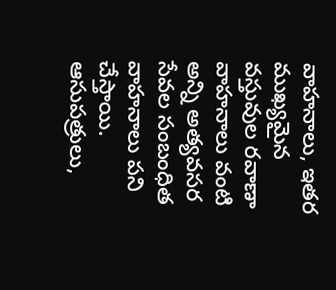వాహనాలు, ఇతర ముఖ్యమైన వస్తువుల రవాణా వాహనాలు వంటి అన్ని అత్యవసర సేవల సంబంధిత వాహనాలు పని చేస్తాయి. ఆసుపత్రులు,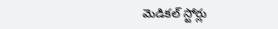మెడికల్ స్టోర్లు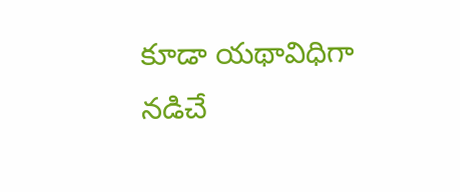కూడా యథావిధిగా నడిచే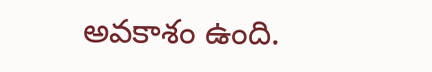అవకాశం ఉంది.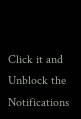Click it and Unblock the Notifications